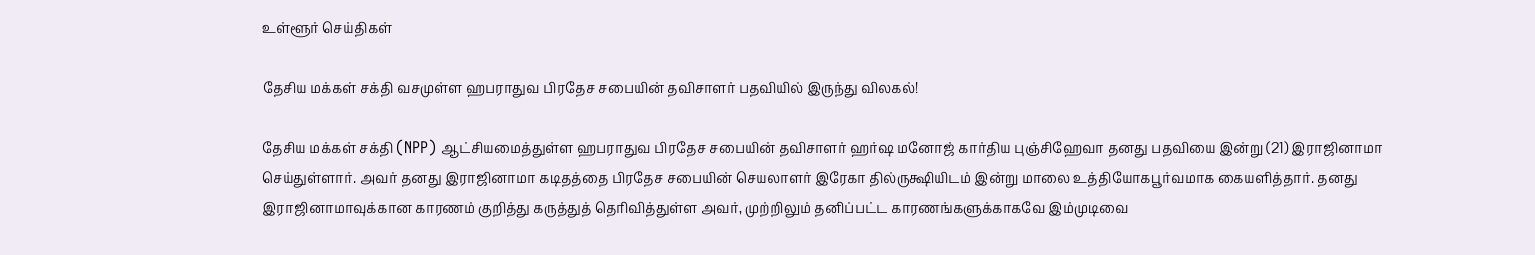உள்ளூர் செய்திகள்

தேசிய மக்கள் சக்தி வசமுள்ள ஹபராதுவ பிரதேச சபையின் தவிசாளர் பதவியில் இருந்து விலகல்!

தேசிய மக்கள் சக்தி (NPP) ஆட்சியமைத்துள்ள ஹபராதுவ பிரதேச சபையின் தவிசாளர் ஹர்ஷ மனோஜ் கார்திய புஞ்சிஹேவா தனது பதவியை இன்று (21) இராஜினாமா செய்துள்ளார். அவர் தனது இராஜினாமா கடிதத்தை பிரதேச சபையின் செயலாளர் இரேகா தில்ருக்ஷியிடம் இன்று மாலை உத்தியோகபூர்வமாக கையளித்தார். தனது இராஜினாமாவுக்கான காரணம் குறித்து கருத்துத் தெரிவித்துள்ள அவர், முற்றிலும் தனிப்பட்ட காரணங்களுக்காகவே இம்முடிவை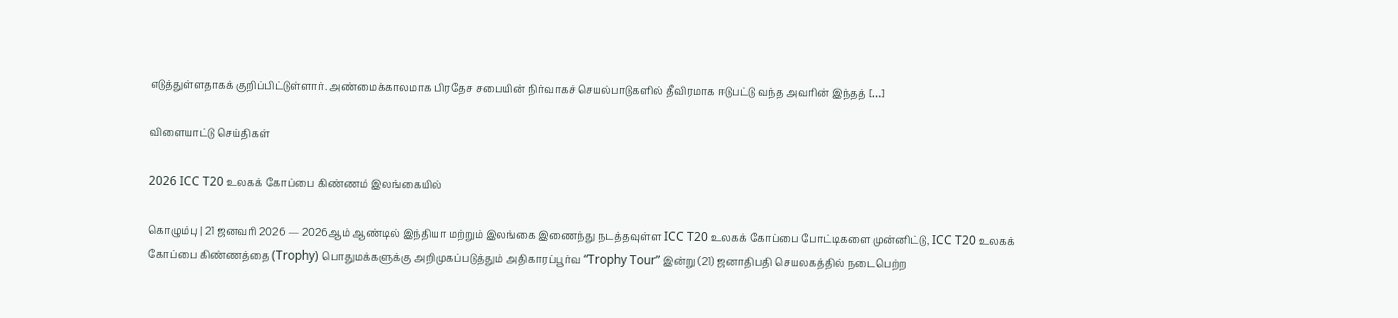எடுத்துள்ளதாகக் குறிப்பிட்டுள்ளார். அண்மைக்காலமாக பிரதேச சபையின் நிர்வாகச் செயல்பாடுகளில் தீவிரமாக ஈடுபட்டு வந்த அவரின் இந்தத் […]

விளையாட்டு செய்திகள்

2026 ICC T20 உலகக் கோப்பை கிண்ணம் இலங்கையில்

கொழும்பு | 21 ஜனவரி 2026 — 2026ஆம் ஆண்டில் இந்தியா மற்றும் இலங்கை இணைந்து நடத்தவுள்ள ICC T20 உலகக் கோப்பை போட்டிகளை முன்னிட்டு, ICC T20 உலகக் கோப்பை கிண்ணத்தை (Trophy) பொதுமக்களுக்கு அறிமுகப்படுத்தும் அதிகாரப்பூர்வ “Trophy Tour” இன்று (21) ஜனாதிபதி செயலகத்தில் நடைபெற்ற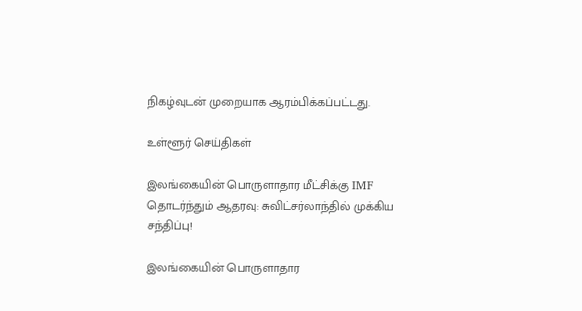நிகழ்வுடன் முறையாக ஆரம்பிக்கப்பட்டது.

உள்ளூர் செய்திகள்

இலங்கையின் பொருளாதார மீட்சிக்கு IMF தொடர்ந்தும் ஆதரவு: சுவிட்சர்லாந்தில் முக்கிய சந்திப்பு!

இலங்கையின் பொருளாதார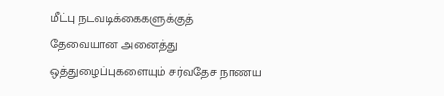மீட்பு நடவடிக்கைகளுக்குத் தேவையான அனைத்து ஒத்துழைப்புகளையும் சர்வதேச நாணய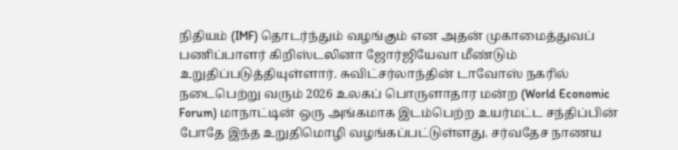நிதியம் (IMF) தொடர்ந்தும் வழங்கும் என அதன் முகாமைத்துவப் பணிப்பாளர் கிறிஸ்டலினா ஜோர்ஜியேவா மீண்டும் உறுதிப்படுத்தியுள்ளார். சுவிட்சர்லாந்தின் டாவோஸ் நகரில் நடைபெற்று வரும் 2026 உலகப் பொருளாதார மன்ற (World Economic Forum) மாநாட்டின் ஒரு அங்கமாக இடம்பெற்ற உயர்மட்ட சந்திப்பின் போதே இந்த உறுதிமொழி வழங்கப்பட்டுள்ளது. சர்வதேச நாணய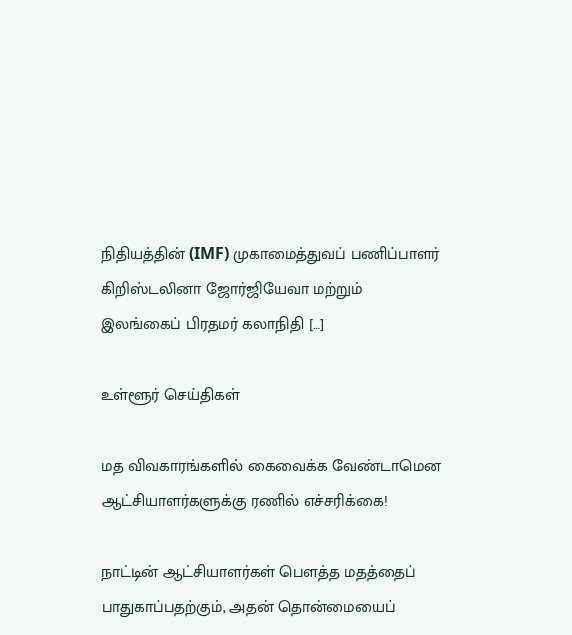நிதியத்தின் (IMF) முகாமைத்துவப் பணிப்பாளர் கிறிஸ்டலினா ஜோர்ஜியேவா மற்றும் இலங்கைப் பிரதமர் கலாநிதி […]

உள்ளூர் செய்திகள்

மத விவகாரங்களில் கைவைக்க வேண்டாமென ஆட்சியாளர்களுக்கு ரணில் எச்சரிக்கை!

நாட்டின் ஆட்சியாளர்கள் பௌத்த மதத்தைப் பாதுகாப்பதற்கும், அதன் தொன்மையைப்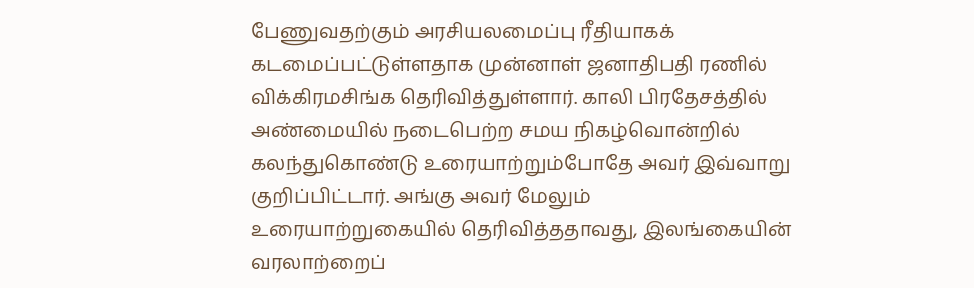பேணுவதற்கும் அரசியலமைப்பு ரீதியாகக் கடமைப்பட்டுள்ளதாக முன்னாள் ஜனாதிபதி ரணில் விக்கிரமசிங்க தெரிவித்துள்ளார். காலி பிரதேசத்தில் அண்மையில் நடைபெற்ற சமய நிகழ்வொன்றில் கலந்துகொண்டு உரையாற்றும்போதே அவர் இவ்வாறு குறிப்பிட்டார். அங்கு அவர் மேலும் உரையாற்றுகையில் தெரிவித்ததாவது, இலங்கையின் வரலாற்றைப்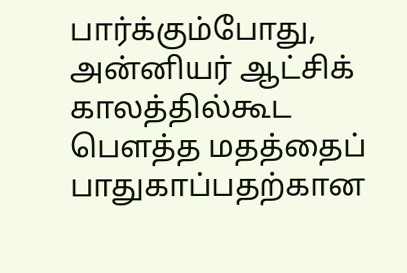பார்க்கும்போது, அன்னியர் ஆட்சிக் காலத்தில்கூட பௌத்த மதத்தைப் பாதுகாப்பதற்கான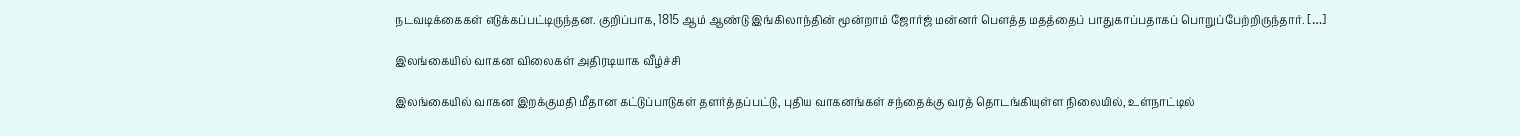நடவடிக்கைகள் எடுக்கப்பட்டிருந்தன. குறிப்பாக, 1815 ஆம் ஆண்டு இங்கிலாந்தின் மூன்றாம் ஜோர்ஜ் மன்னர் பௌத்த மதத்தைப் பாதுகாப்பதாகப் பொறுப்பேற்றிருந்தார். […]

இலங்கையில் வாகன விலைகள் அதிரடியாக வீழ்ச்சி

இலங்கையில் வாகன இறக்குமதி மீதான கட்டுப்பாடுகள் தளர்த்தப்பட்டு, புதிய வாகனங்கள் சந்தைக்கு வரத் தொடங்கியுள்ள நிலையில், உள்நாட்டில்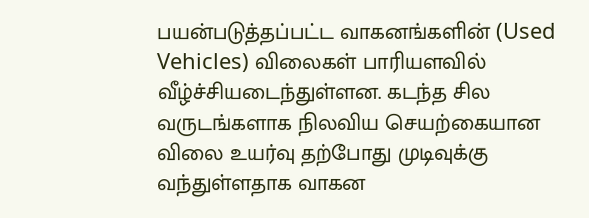பயன்படுத்தப்பட்ட வாகனங்களின் (Used Vehicles) விலைகள் பாரியளவில் வீழ்ச்சியடைந்துள்ளன. கடந்த சில வருடங்களாக நிலவிய செயற்கையான விலை உயர்வு தற்போது முடிவுக்கு வந்துள்ளதாக வாகன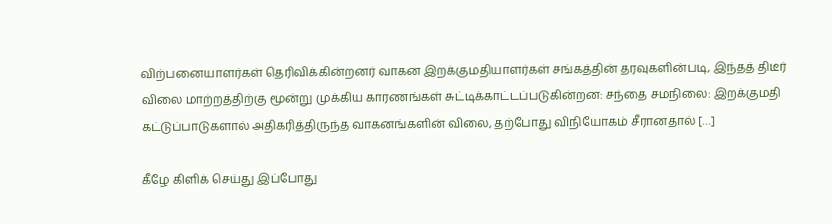விற்பனையாளர்கள் தெரிவிக்கின்றனர் வாகன இறக்குமதியாளர்கள் சங்கத்தின் தரவுகளின்படி, இந்தத் திடீர் விலை மாற்றத்திற்கு மூன்று முக்கிய காரணங்கள் சுட்டிக்காட்டப்படுகின்றன: சந்தை சமநிலை: இறக்குமதி கட்டுப்பாடுகளால் அதிகரித்திருந்த வாகனங்களின் விலை, தற்போது விநியோகம் சீரானதால் […]

கீழே கிளிக் செய்து இப்போது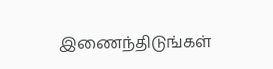இணைந்திடுங்கள்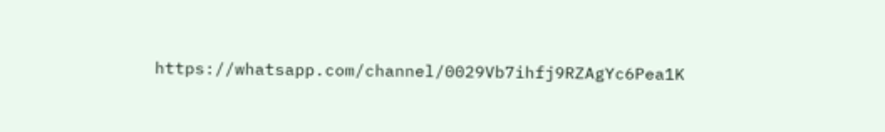https://whatsapp.com/channel/0029Vb7ihfj9RZAgYc6Pea1K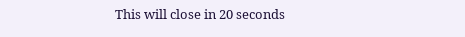This will close in 20 seconds